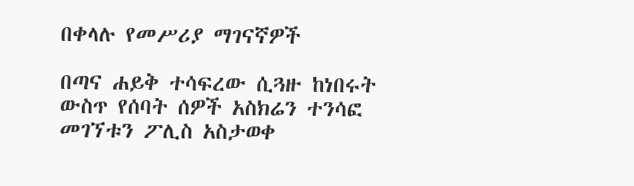በቀላሉ የመሥሪያ ማገናኛዎች

በጣና ሐይቅ ተሳፍረው ሲጓዙ ከነበሩት ውስጥ የሰባት ሰዎች አስክሬን ተንሳፎ መገኘቱን ፖሊስ አስታወቀ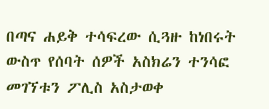በጣና ሐይቅ ተሳፍረው ሲጓዙ ከነበሩት ውስጥ የሰባት ሰዎች አስክሬን ተንሳፎ መገኘቱን ፖሊስ አስታወቀ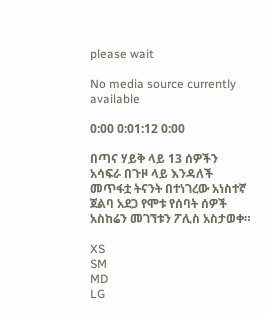please wait

No media source currently available

0:00 0:01:12 0:00

በጣና ሃይቅ ላይ 13 ሰዎችን አሳፍራ በጉዞ ላይ እንዳለች መጥፋቷ ትናንት በተነገረው አነስተኛ ጀልባ አደጋ የሞቱ የሰባት ሰዎች አስከሬን መገኘቱን ፖሊስ አስታወቀ።

XS
SM
MD
LG